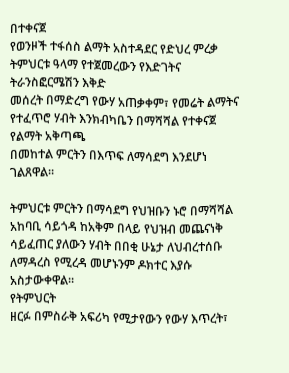በተቀናጀ
የወንዞች ተፋሰስ ልማት አስተዳደር የድህረ ምረቃ ትምህርቱ ዓላማ የተጀመረውን የእድገትና ትራንስፎርሜሽን እቅድ
መሰረት በማድረግ የውሃ አጠቃቀም፣ የመሬት ልማትና የተፈጥሮ ሃብት እንክብካቤን በማሻሻል የተቀናጀ የልማት አቅጣጫ
በመከተል ምርትን በእጥፍ ለማሳደግ እንደሆነ ገልጸዋል።

ትምህርቱ ምርትን በማሳደግ የህዝቡን ኑሮ በማሻሻል አከባቢ ሳይጎዳ ከአቅም በላይ የህዝብ መጨናነቅ ሳይፈጠር ያለውን ሃብት በበቂ ሁኔታ ለህብረተሰቡ ለማዳረስ የሚረዳ መሆኑንም ዶክተር እያሱ አስታውቀዋል።
የትምህርት
ዘርፉ በምስራቅ አፍሪካ የሚታየውን የውሃ እጥረት፣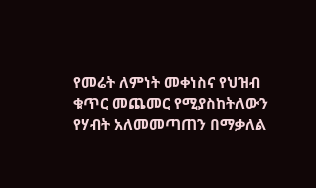የመሬት ለምነት መቀነስና የህዝብ ቁጥር መጨመር የሚያስከትለውን
የሃብት አለመመጣጠን በማቃለል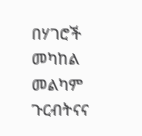በሃገሮች መካከል መልካም ጉርብትናና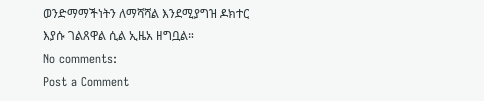ወንድማማችነትን ለማሻሻል እንደሚያግዝ ዶክተር
እያሱ ገልጸዋል ሲል ኢዜአ ዘግቧል።
No comments:
Post a Comment